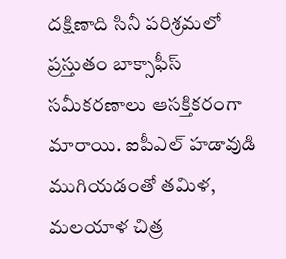దక్షిణాది సినీ పరిశ్రమలో ప్రస్తుతం బాక్సాఫీస్ సమీకరణాలు ఆసక్తికరంగా మారాయి. ఐపీఎల్ హడావుడి ముగియడంతో తమిళ, మలయాళ చిత్ర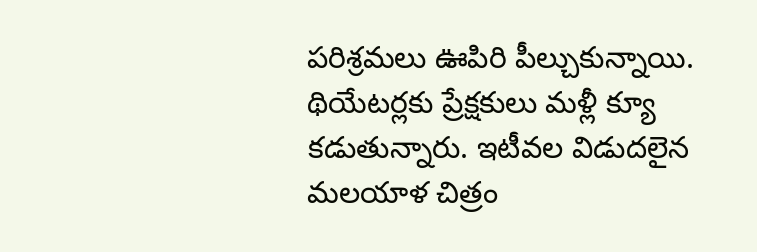పరిశ్రమలు ఊపిరి పీల్చుకున్నాయి. థియేటర్లకు ప్రేక్షకులు మళ్లీ క్యూ కడుతున్నారు. ఇటీవల విడుదలైన మలయాళ చిత్రం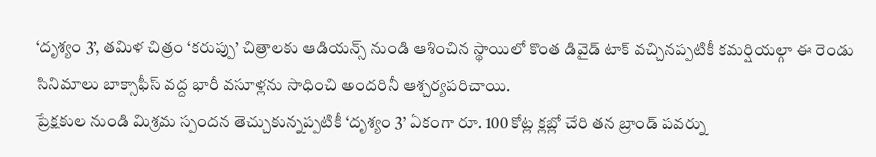‘దృశ్యం 3’, తమిళ చిత్రం ‘కరుప్పు’ చిత్రాలకు ఆడియన్స్ నుండి ఆశించిన స్థాయిలో కొంత డివైడ్ టాక్ వచ్చినప్పటికీ కమర్షియల్గా ఈ రెండు సినిమాలు బాక్సాఫీస్ వద్ద భారీ వసూళ్లను సాధించి అందరినీ ఆశ్చర్యపరిచాయి.
ప్రేక్షకుల నుండి మిశ్రమ స్పందన తెచ్చుకున్నప్పటికీ ‘దృశ్యం 3’ ఏకంగా రూ. 100 కోట్ల క్లబ్లో చేరి తన బ్రాండ్ పవర్ను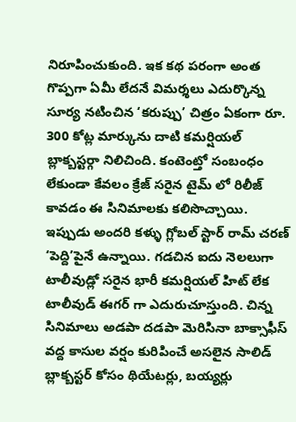నిరూపించుకుంది. ఇక కథ పరంగా అంత గొప్పగా ఏమీ లేదనే విమర్శలు ఎదుర్కొన్న సూర్య నటించిన ‘కరుప్పు’ చిత్రం ఏకంగా రూ. 300 కోట్ల మార్కును దాటి కమర్షియల్ బ్లాక్బస్టర్గా నిలిచింది. కంటెంట్తో సంబంధం లేకుండా కేవలం క్రేజ్ సరైన టైమ్ లో రిలీజ్ కావడం ఈ సినిమాలకు కలిసొచ్చాయి. ఇప్పుడు అందరి కళ్ళు గ్లోబల్ స్టార్ రామ్ చరణ్ ‘పెద్ది’పైనే ఉన్నాయి. గడచిన ఐదు నెలలుగా టాలీవుడ్లో సరైన భారీ కమర్షియల్ హిట్ లేక టాలీవుడ్ ఈగర్ గా ఎదురుచూస్తుంది. చిన్న సినిమాలు అడపా దడపా మెరిసినా బాక్సాఫీస్ వద్ద కాసుల వర్షం కురిపించే అసలైన సాలిడ్ బ్లాక్బస్టర్ కోసం థియేటర్లు, బయ్యర్లు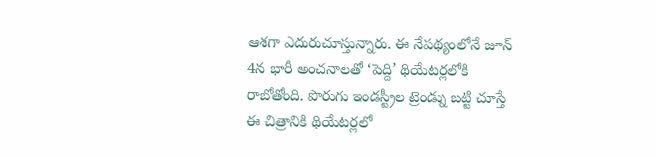ఆశగా ఎదురుచూస్తున్నారు. ఈ నేపథ్యంలోనే జూన్ 4న భారీ అంచనాలతో ‘పెద్ది’ థియేటర్లలోకి రాబోతోంది. పొరుగు ఇండస్ట్రీల ట్రెండ్ను బట్టి చూస్తే ఈ చిత్రానికి థియేటర్లలో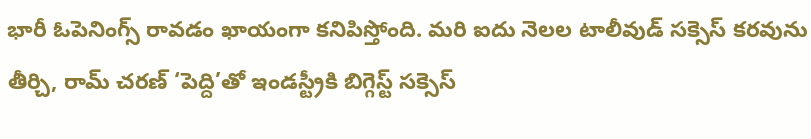భారీ ఓపెనింగ్స్ రావడం ఖాయంగా కనిపిస్తోంది. మరి ఐదు నెలల టాలీవుడ్ సక్సెస్ కరవును తీర్చి, రామ్ చరణ్ ‘పెద్ది’తో ఇండస్ట్రీకి బిగ్గెస్ట్ సక్సెస్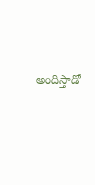అందిస్తాడో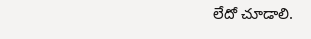లేదో చూడాలి.